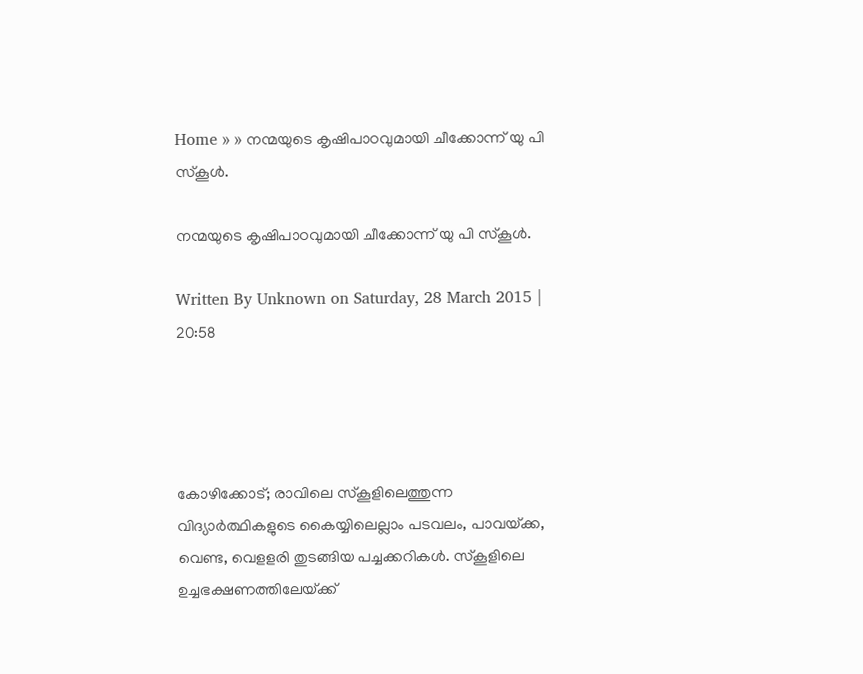Home » » നന്മയുടെ കൃഷിപാഠവുമായി ചീക്കോന്ന്‌ യു പി സ്‌കൂള്‍.

നന്മയുടെ കൃഷിപാഠവുമായി ചീക്കോന്ന്‌ യു പി സ്‌കൂള്‍.

Written By Unknown on Saturday, 28 March 2015 | 20:58




കോഴിക്കോട്; രാവിലെ സ്‌കൂളിലെത്തുന്ന വിദ്യാര്‍ത്ഥികളുടെ കൈയ്യിലെല്ലാം പടവലം, പാവയ്‌ക്ക, വെണ്ട, വെളളരി തുടങ്ങിയ പച്ചക്കറികള്‍. സ്‌കൂളിലെ ഉച്ചഭക്ഷണത്തിലേയ്‌ക്ക്‌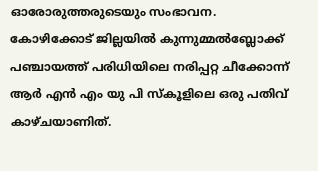ഓരോരുത്തരുടെയും സംഭാവന. കോഴിക്കോട്‌ ജില്ലയില്‍ കുന്നുമ്മല്‍ബ്ലോക്ക്‌ പഞ്ചായത്ത്‌ പരിധിയിലെ നരിപ്പറ്റ ചീക്കോന്ന്‌ ആര്‍ എന്‍ എം യു പി സ്‌കൂളിലെ ഒരു പതിവ്‌ കാഴ്‌ചയാണിത്‌.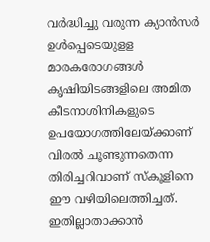വര്‍ദ്ധിച്ചു വരുന്ന ക്യാന്‍സര്‍ ഉള്‍പ്പെടെയുളള മാരകരോഗങ്ങള്‍ കൃഷിയിടങ്ങളിലെ അമിത കീടനാശിനികളുടെ ഉപയോഗത്തിലേയ്‌ക്കാണ്‌ വിരല്‍ ചൂണ്ടുന്നതെന്ന തിരിച്ചറിവാണ്‌ സ്‌കൂളിനെ ഈ വഴിയിലെത്തിച്ചത്‌. ഇതില്ലാതാക്കാന്‍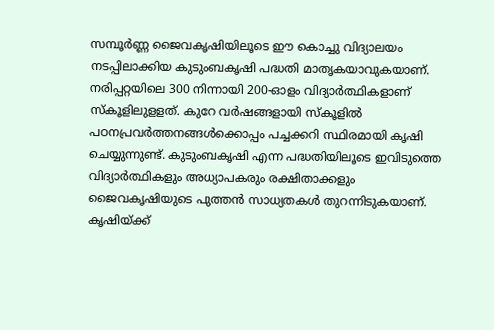സമ്പൂര്‍ണ്ണ ജൈവകൃഷിയിലൂടെ ഈ കൊച്ചു വിദ്യാലയം നടപ്പിലാക്കിയ കുടുംബകൃഷി പദ്ധതി മാതൃകയാവുകയാണ്‌. നരിപ്പറ്റയിലെ 300 നിന്നായി 200-ഓളം വിദ്യാര്‍ത്ഥികളാണ്‌ സ്‌കൂളിലുളളത്‌. കുറേ വര്‍ഷങ്ങളായി സ്‌കൂളില്‍ പഠനപ്രവര്‍ത്തനങ്ങള്‍ക്കൊപ്പം പച്ചക്കറി സ്ഥിരമായി കൃഷി ചെയ്യുന്നുണ്ട്‌. കുടുംബകൃഷി എന്ന പദ്ധതിയിലൂടെ ഇവിടുത്തെ വിദ്യാര്‍ത്ഥികളും അധ്യാപകരും രക്ഷിതാക്കളും ജൈവകൃഷിയുടെ പുത്തന്‍ സാധ്യതകള്‍ തുറന്നിടുകയാണ്‌. കൃഷിയ്‌ക്ക്‌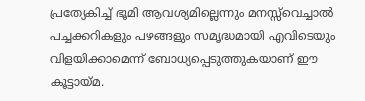പ്രത്യേകിച്ച്‌ ഭൂമി ആവശ്യമില്ലെന്നും മനസ്സ്‌വെച്ചാല്‍ പച്ചക്കറികളും പഴങ്ങളും സമൃദ്ധമായി എവിടെയും വിളയിക്കാമെന്ന്‌ ബോധ്യപ്പെടുത്തുകയാണ്‌ ഈ കൂട്ടായ്‌മ.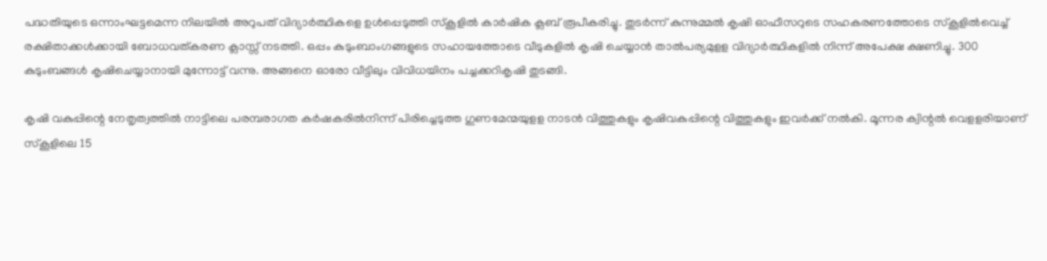പദ്ധതിയുടെ ഒന്നാംഘട്ടമെന്ന നിലയില്‍ അറുപത്‌ വിദ്യാര്‍ത്ഥികളെ ഉള്‍പ്പെടുത്തി സ്‌കൂളില്‍ കാര്‍ഷിക ക്ലബ്‌ രൂപീകരിച്ചു. തുടര്‍ന്ന്‌ കുന്നുമ്മല്‍ കൃഷി ഓഫീസറുടെ സഹകരണത്തോടെ സ്‌കൂളില്‍വെച്ച്‌ രക്ഷിതാക്കള്‍ക്കായി ബോധവത്‌കരണ ക്ലാസ്സ്‌ നടത്തി. ഒപ്പം കുടുംബാംഗങ്ങളുടെ സഹായത്തോടെ വീടുകളില്‍ കൃഷി ചെയ്യാന്‍ താല്‍പര്യമുളള വിദ്യാര്‍ത്ഥികളില്‍ നിന്ന്‌ അപേക്ഷ ക്ഷണിച്ചു. 300 കുടുംബങ്ങള്‍ കൃഷിചെയ്യാനായി മുന്നോട്ട്‌ വന്നു. അങ്ങനെ ഓരോ വീട്ടിലും വിവിധയിനം പച്ചക്കറികൃഷി തുടങ്ങി.

കൃഷി വകുപ്പിന്റെ നേതൃത്വത്തില്‍ നാട്ടിലെ പരമ്പരാഗത കര്‍ഷകരില്‍നിന്ന്‌ പിരിച്ചെടുത്ത ഗുണമേന്മയുളള നാടന്‍ വിത്തുകളും കൃഷിവകുപ്പിന്റെ വിത്തുകളും ഇവര്‍ക്ക്‌ നല്‍കി. മൂന്നര ക്വിന്റല്‍ വെളളരിയാണ്‌ സ്‌കൂളിലെ 15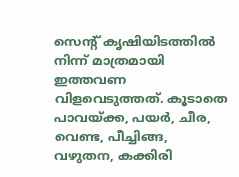സെന്റ്‌ കൃഷിയിടത്തില്‍ നിന്ന്‌ മാത്രമായി ഇത്തവണ വിളവെടുത്തത്‌. കൂടാതെ പാവയ്‌ക്ക, പയര്‍, ചീര, വെണ്ട, പീച്ചിങ്ങ, വഴുതന, കക്കിരി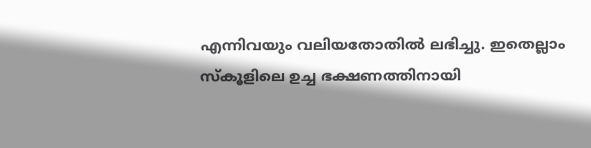എന്നിവയും വലിയതോതില്‍ ലഭിച്ചു. ഇതെല്ലാം സ്‌കൂളിലെ ഉച്ച ഭക്ഷണത്തിനായി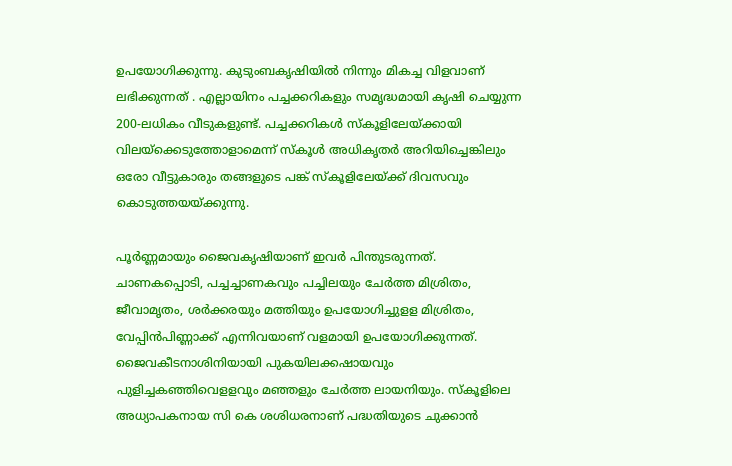ഉപയോഗിക്കുന്നു. കുടുംബകൃഷിയില്‍ നിന്നും മികച്ച വിളവാണ്‌ ലഭിക്കുന്നത്‌ . എല്ലായിനം പച്ചക്കറികളും സമൃദ്ധമായി കൃഷി ചെയ്യുന്ന 200-ലധികം വീടുകളുണ്ട്‌. പച്ചക്കറികള്‍ സ്‌കൂളിലേയ്‌ക്കായി വിലയ്‌ക്കെടുത്തോളാമെന്ന്‌ സ്‌കൂള്‍ അധികൃതര്‍ അറിയിച്ചെങ്കിലും ഒരോ വീട്ടുകാരും തങ്ങളുടെ പങ്ക്‌ സ്‌കൂളിലേയ്‌ക്ക്‌ ദിവസവും കൊടുത്തയയ്‌ക്കുന്നു.

പൂര്‍ണ്ണമായും ജൈവകൃഷിയാണ്‌ ഇവര്‍ പിന്തുടരുന്നത്‌. ചാണകപ്പൊടി, പച്ചച്ചാണകവും പച്ചിലയും ചേര്‍ത്ത മിശ്രിതം, ജീവാമൃതം, ശര്‍ക്കരയും മത്തിയും ഉപയോഗിച്ചുളള മിശ്രിതം, വേപ്പിന്‍പിണ്ണാക്ക്‌ എന്നിവയാണ്‌ വളമായി ഉപയോഗിക്കുന്നത്‌. ജൈവകീടനാശിനിയായി പുകയിലക്കഷായവും പുളിച്ചകഞ്ഞിവെളളവും മഞ്ഞളും ചേര്‍ത്ത ലായനിയും. സ്‌കൂളിലെ അധ്യാപകനായ സി കെ ശശിധരനാണ്‌ പദ്ധതിയുടെ ചുക്കാന്‍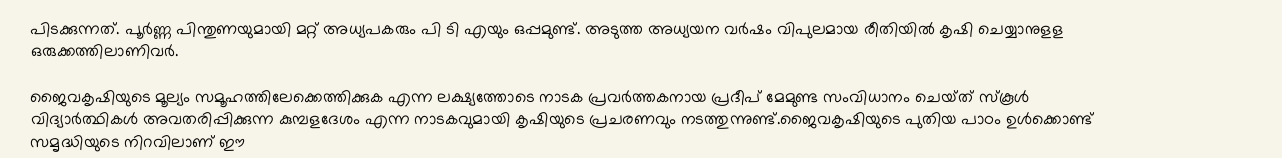പിടക്കുന്നത്‌. പൂര്‍ണ്ണ പിന്തുണയുമായി മറ്റ്‌ അധ്യപകരും പി ടി എയും ഒപ്പമുണ്ട്‌. അടുത്ത അധ്യയന വര്‍ഷം വിപുലമായ രീതിയില്‍ കൃഷി ചെയ്യാനുളള ഒരുക്കത്തിലാണിവര്‍.

ജൈവകൃഷിയുടെ മൂല്യം സമൂഹത്തിലേക്കെത്തിക്കുക എന്ന ലക്ഷ്യത്തോടെ നാടക പ്രവര്‍ത്തകനായ പ്രദീപ്‌ മേമുണ്ട സംവിധാനം ചെയ്‌ത്‌ സ്‌കൂള്‍ വിദ്യാര്‍ത്ഥികള്‍ അവതരിപ്പിക്കുന്ന കുമ്പളദേശം എന്ന നാടകവുമായി കൃഷിയുടെ പ്രചരണവും നടത്തുന്നുണ്ട്‌.ജൈവകൃഷിയുടെ പുതിയ പാഠം ഉള്‍ക്കൊണ്ട്‌ സമൃദ്ധിയുടെ നിറവിലാണ്‌ ഈ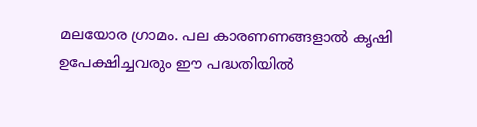മലയോര ഗ്രാമം. പല കാരണണങ്ങളാല്‍ കൃഷി ഉപേക്ഷിച്ചവരും ഈ പദ്ധതിയില്‍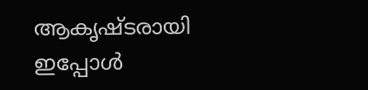ആകൃഷ്‌ടരായി ഇപ്പോള്‍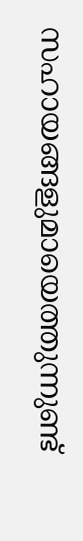സഹായങ്ങളുമായെത്തുന്നുണ്ട്‌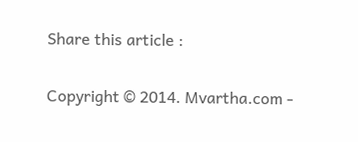Share this article :


Copyright © 2014. Mvartha.com -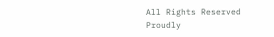All Rights Reserved
Proudly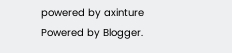powered by axinture
Powered by Blogger.